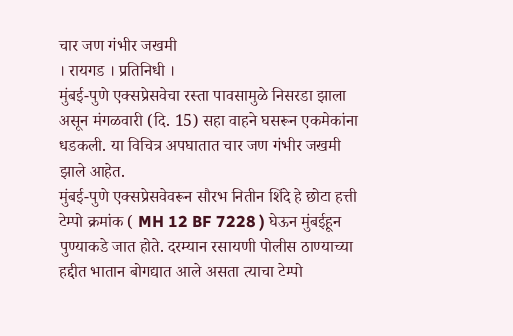चार जण गंभीर जखमी
। रायगड । प्रतिनिधी ।
मुंबई-पुणे एक्सप्रेसवेचा रस्ता पावसामुळे निसरडा झाला असून मंगळवारी (दि. 15) सहा वाहने घसरून एकमेकांना धडकली. या विचित्र अपघातात चार जण गंभीर जखमी झाले आहेत.
मुंबई-पुणे एक्सप्रेसवेवरून सौरभ नितीन शिंदे हे छोटा हत्ती टेम्पो क्रमांक ( MH 12 BF 7228 ) घेऊन मुंबईहून पुण्याकडे जात होते. दरम्यान रसायणी पोलीस ठाण्याच्या हद्दीत भातान बोगद्यात आले असता त्याचा टेम्पो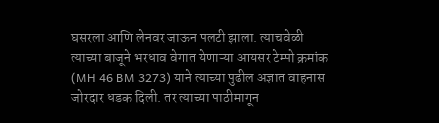घसरला आणि लेनवर जाऊन पलटी झाला. त्याचवेळी त्याच्या बाजूने भरधाव वेगात येणाऱ्या आयसर टेम्पो क्रमांक (MH 46 BM 3273) याने त्याच्या पुढील अज्ञात वाहनास जोरदार धडक दिली. तर त्याच्या पाठीमागून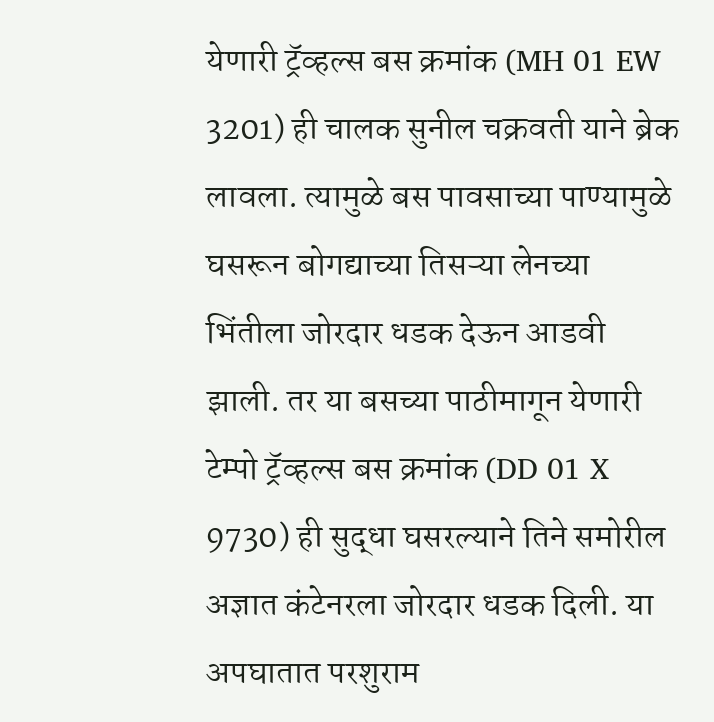येणारी ट्रॅव्हल्स बस क्रमांक (MH 01 EW 3201) ही चालक सुनील चक्रवती याने ब्रेक लावला. त्यामुळे बस पावसाच्या पाण्यामुळे घसरून बोगद्याच्या तिसऱ्या लेनच्या भिंतीला जोरदार धडक देऊन आडवी झाली. तर या बसच्या पाठीमागून येणारी टेम्पो ट्रॅव्हल्स बस क्रमांक (DD 01 X 9730) ही सुद्धा घसरल्याने तिने समोरील अज्ञात कंटेनरला जोरदार धडक दिली. या अपघातात परशुराम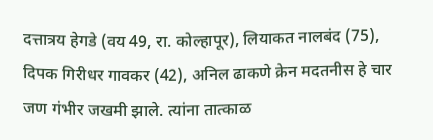दत्तात्रय हेगडे (वय 49, रा. कोल्हापूर), लियाकत नालबंद (75), दिपक गिरीधर गावकर (42), अनिल ढाकणे क्रेन मदतनीस हे चार जण गंभीर जखमी झाले. त्यांना तात्काळ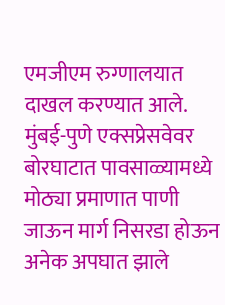एमजीएम रुग्णालयात दाखल करण्यात आले.
मुंबई-पुणे एक्सप्रेसवेवर बोरघाटात पावसाळ्यामध्ये मोठ्या प्रमाणात पाणी जाऊन मार्ग निसरडा होऊन अनेक अपघात झाले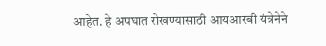आहेत. हे अपघात रोखण्यासाठी आयआरबी यंत्रेनेने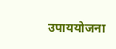उपाययोजना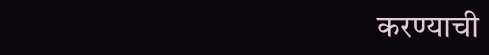करण्याची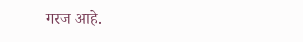गरज आहे.